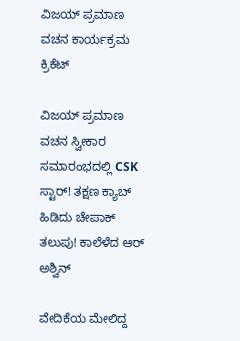ವಿಜಯ್ ಪ್ರಮಾಣ ವಚನ ಕಾರ್ಯಕ್ರಮ
ಕ್ರಿಕೆಟ್

ವಿಜಯ್ ಪ್ರಮಾಣ ವಚನ ಸ್ವೀಕಾರ ಸಮಾರಂಭದಲ್ಲಿ CSK ಸ್ಟಾರ್! ತಕ್ಷಣ ಕ್ಯಾಬ್ ಹಿಡಿದು ಚೇಪಾಕ್ ತಲುಪು! ಕಾಲೆಳೆದ ಆರ್ ಅಶ್ವಿನ್

ವೇದಿಕೆಯ ಮೇಲಿದ್ದ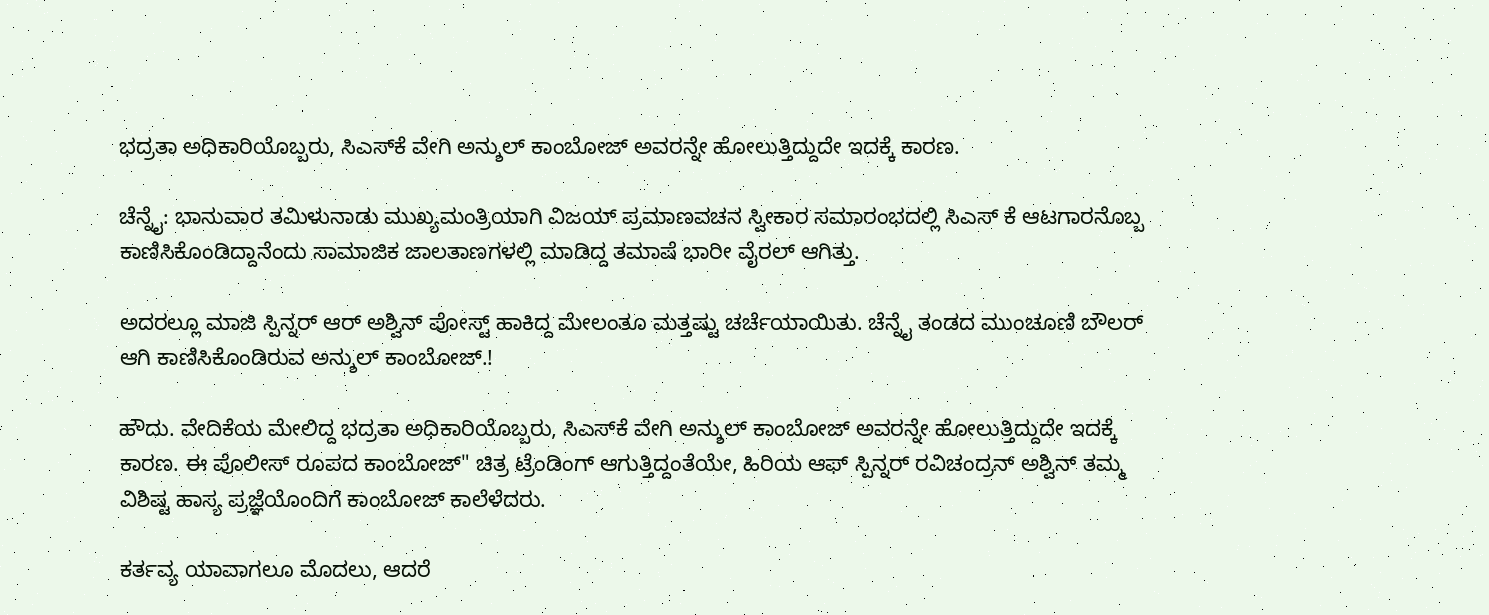ಭದ್ರತಾ ಅಧಿಕಾರಿಯೊಬ್ಬರು, ಸಿಎಸ್‌ಕೆ ವೇಗಿ ಅನ್ಶುಲ್ ಕಾಂಬೋಜ್ ಅವರನ್ನೇ ಹೋಲುತ್ತಿದ್ದುದೇ ಇದಕ್ಕೆ ಕಾರಣ.

ಚೆನ್ನೈ: ಭಾನುವಾರ ತಮಿಳುನಾಡು ಮುಖ್ಯಮಂತ್ರಿಯಾಗಿ ವಿಜಯ್ ಪ್ರಮಾಣವಚನ ಸ್ವೀಕಾರ ಸಮಾರಂಭದಲ್ಲಿ ಸಿಎಸ್ ಕೆ ಆಟಗಾರನೊಬ್ಬ ಕಾಣಿಸಿಕೊಂಡಿದ್ದಾನೆಂದು ಸಾಮಾಜಿಕ ಜಾಲತಾಣಗಳಲ್ಲಿ ಮಾಡಿದ್ದ ತಮಾಷೆ ಭಾರೀ ವೈರಲ್ ಆಗಿತ್ತು.

ಅದರಲ್ಲೂ ಮಾಜಿ ಸ್ಪಿನ್ನರ್ ಆರ್ ಅಶ್ವಿನ್ ಪೋಸ್ಟ್ ಹಾಕಿದ್ದ ಮೇಲಂತೂ ಮತ್ತಷ್ಟು ಚರ್ಚೆಯಾಯಿತು. ಚೆನ್ನೈ ತಂಡದ ಮುಂಚೂಣಿ ಬೌಲರ್ ಆಗಿ ಕಾಣಿಸಿಕೊಂಡಿರುವ ಅನ್ಶುಲ್ ಕಾಂಬೋಜ್.!

ಹೌದು. ವೇದಿಕೆಯ ಮೇಲಿದ್ದ ಭದ್ರತಾ ಅಧಿಕಾರಿಯೊಬ್ಬರು, ಸಿಎಸ್‌ಕೆ ವೇಗಿ ಅನ್ಶುಲ್ ಕಾಂಬೋಜ್ ಅವರನ್ನೇ ಹೋಲುತ್ತಿದ್ದುದೇ ಇದಕ್ಕೆ ಕಾರಣ. ಈ ಪೊಲೀಸ್ ರೂಪದ ಕಾಂಬೋಜ್" ಚಿತ್ರ ಟ್ರೆಂಡಿಂಗ್ ಆಗುತ್ತಿದ್ದಂತೆಯೇ, ಹಿರಿಯ ಆಫ್ ಸ್ಪಿನ್ನರ್ ರವಿಚಂದ್ರನ್ ಅಶ್ವಿನ್ ತಮ್ಮ ವಿಶಿಷ್ಟ ಹಾಸ್ಯ ಪ್ರಜ್ಞೆಯೊಂದಿಗೆ ಕಾಂಬೋಜ್ ಕಾಲೆಳೆದರು.

ಕರ್ತವ್ಯ ಯಾವಾಗಲೂ ಮೊದಲು, ಆದರೆ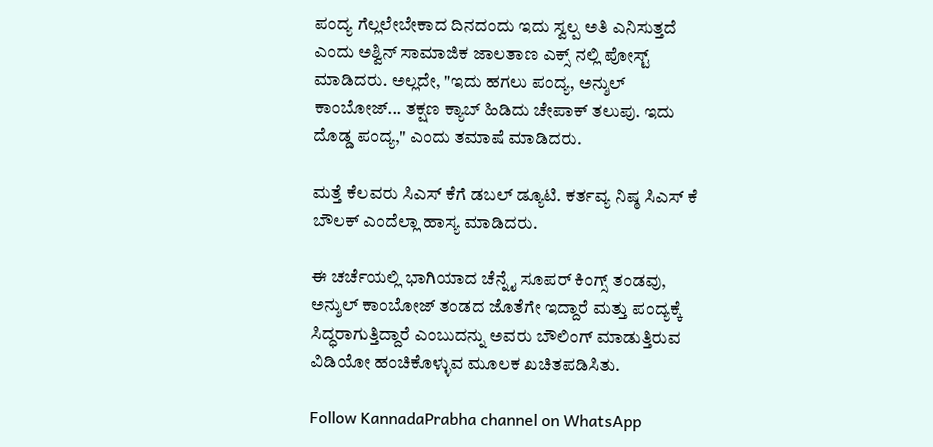ಪಂದ್ಯ ಗೆಲ್ಲಲೇಬೇಕಾದ ದಿನದಂದು ಇದು ಸ್ವಲ್ಪ ಅತಿ ಎನಿಸುತ್ತದೆ ಎಂದು ಅಶ್ವಿನ್ ಸಾಮಾಜಿಕ ಜಾಲತಾಣ ಎಕ್ಸ್ ನಲ್ಲಿ ಪೋಸ್ಟ್ ಮಾಡಿದರು. ಅಲ್ಲದೇ, "ಇದು ಹಗಲು ಪಂದ್ಯ, ಅನ್ಶುಲ್ ಕಾಂಬೋಜ್... ತಕ್ಷಣ ಕ್ಯಾಬ್ ಹಿಡಿದು ಚೇಪಾಕ್ ತಲುಪು. ಇದು ದೊಡ್ಡ ಪಂದ್ಯ," ಎಂದು ತಮಾಷೆ ಮಾಡಿದರು.

ಮತ್ತೆ ಕೆಲವರು ಸಿಎಸ್ ಕೆಗೆ ಡಬಲ್ ಡ್ಯೂಟಿ. ಕರ್ತವ್ಯ ನಿಷ್ಠ ಸಿಎಸ್ ಕೆ ಬೌಲಕ್ ಎಂದೆಲ್ಲಾ ಹಾಸ್ಯ ಮಾಡಿದರು.

ಈ ಚರ್ಚೆಯಲ್ಲಿ ಭಾಗಿಯಾದ ಚೆನ್ನೈ ಸೂಪರ್ ಕಿಂಗ್ಸ್ ತಂಡವು, ಅನ್ಶುಲ್ ಕಾಂಬೋಜ್ ತಂಡದ ಜೊತೆಗೇ ಇದ್ದಾರೆ ಮತ್ತು ಪಂದ್ಯಕ್ಕೆ ಸಿದ್ಧರಾಗುತ್ತಿದ್ದಾರೆ ಎಂಬುದನ್ನು ಅವರು ಬೌಲಿಂಗ್ ಮಾಡುತ್ತಿರುವ ವಿಡಿಯೋ ಹಂಚಿಕೊಳ್ಳುವ ಮೂಲಕ ಖಚಿತಪಡಿಸಿತು.

Follow KannadaPrabha channel on WhatsApp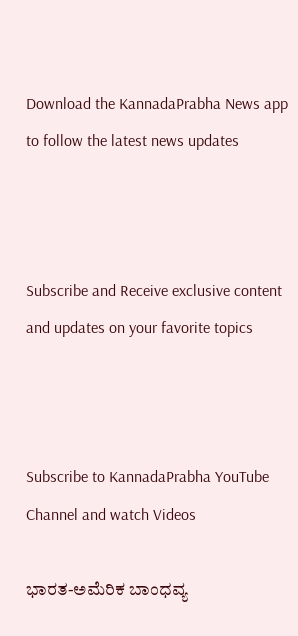Download the KannadaPrabha News app to follow the latest news updates



Subscribe and Receive exclusive content and updates on your favorite topics



Subscribe to KannadaPrabha YouTube Channel and watch Videos

ಭಾರತ-ಅಮೆರಿಕ ಬಾಂಧವ್ಯ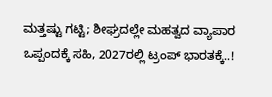ಮತ್ತಷ್ಟು ಗಟ್ಟಿ; ಶೀಘ್ರದಲ್ಲೇ ಮಹತ್ವದ ವ್ಯಾಪಾರ ಒಪ್ಪಂದಕ್ಕೆ ಸಹಿ, 2027ರಲ್ಲಿ ಟ್ರಂಪ್ ಭಾರತಕ್ಕೆ..!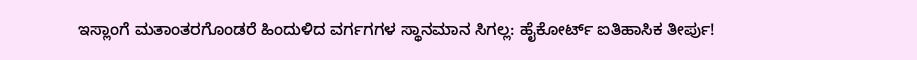ಇಸ್ಲಾಂಗೆ ಮತಾಂತರಗೊಂಡರೆ ಹಿಂದುಳಿದ ವರ್ಗಗಗಳ ಸ್ಥಾನಮಾನ ಸಿಗಲ್ಲ: ಹೈಕೋರ್ಟ್ ಐತಿಹಾಸಿಕ ತೀರ್ಪು!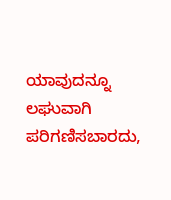ಯಾವುದನ್ನೂ ಲಘುವಾಗಿ ಪರಿಗಣಿಸಬಾರದು,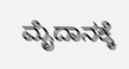ಮೈದಾನಕ್ಕೆ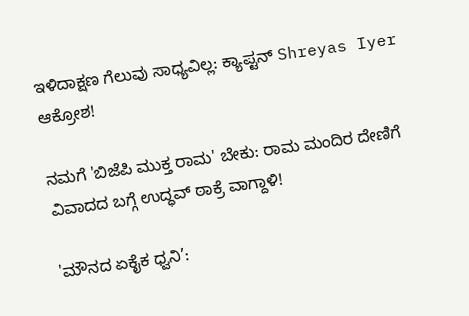ಇಳಿದಾಕ್ಷಣ ಗೆಲುವು ಸಾಧ್ಯವಿಲ್ಲ: ಕ್ಯಾಪ್ಟನ್ Shreyas Iyer ಆಕ್ರೋಶ!

ನಮಗೆ 'ಬಿಜೆಪಿ ಮುಕ್ತ ರಾಮ' ಬೇಕು: ರಾಮ ಮಂದಿರ ದೇಣಿಗೆ ವಿವಾದದ ಬಗ್ಗೆ ಉದ್ಧವ್ ಠಾಕ್ರೆ ವಾಗ್ದಾಳಿ!

'ಮೌನದ ಏಕೈಕ ಧ್ವನಿ’: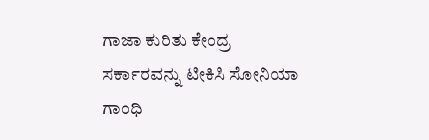ಗಾಜಾ ಕುರಿತು ಕೇಂದ್ರ ಸರ್ಕಾರವನ್ನು ಟೀಕಿಸಿ ಸೋನಿಯಾ ಗಾಂಧಿ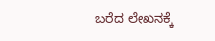ಬರೆದ ಲೇಖನಕ್ಕೆ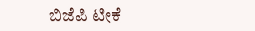ಬಿಜೆಪಿ ಟೀಕೆ